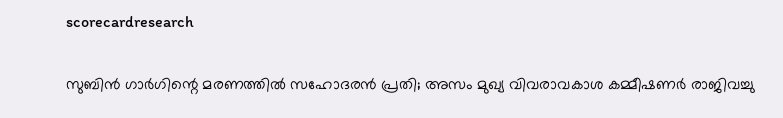scorecardresearch

സുബിൻ ഗാർഗിന്റെ മരണത്തിൽ സഹോദരൻ പ്രതി; അസം മുഖ്യ വിവരാവകാശ കമ്മീഷണർ രാജിവച്ചു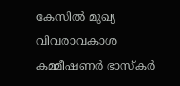കേസിൽ മുഖ്യ വിവരാവകാശ കമ്മീഷണർ ഭാസ്‌കർ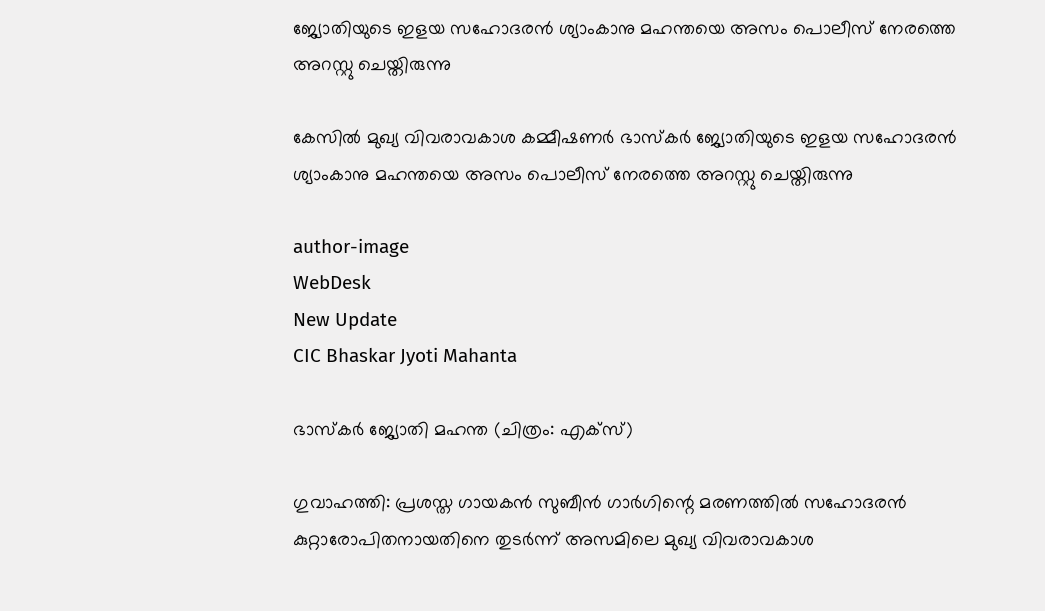ജ്യോതിയുടെ ഇളയ സഹോദരൻ ശ്യാംകാനു മഹന്തയെ അസം പൊലീസ് നേരത്തെ അറസ്റ്റു ചെയ്തിരുന്നു

കേസിൽ മുഖ്യ വിവരാവകാശ കമ്മീഷണർ ഭാസ്‌കർ ജ്യോതിയുടെ ഇളയ സഹോദരൻ ശ്യാംകാനു മഹന്തയെ അസം പൊലീസ് നേരത്തെ അറസ്റ്റു ചെയ്തിരുന്നു

author-image
WebDesk
New Update
CIC Bhaskar Jyoti Mahanta

ഭാസ്‌കർ ജ്യോതി മഹന്ത (ചിത്രം: എക്സ്)

ഗുവാഹത്തി: പ്രശസ്ത ഗായകൻ സുബീൻ ഗാർഗിന്റെ മരണത്തിൽ സഹോദരൻ കുറ്റാരോപിതനായതിനെ തുടർന്ന് അസമിലെ മുഖ്യ വിവരാവകാശ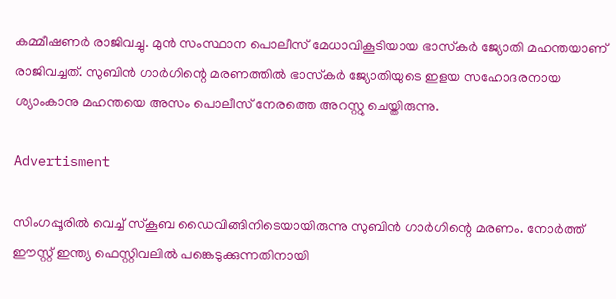കമ്മീഷണർ രാജിവച്ചു. മുൻ സംസ്ഥാന പൊലീസ് മേധാവികൂടിയായ ഭാസ്‌കർ ജ്യോതി മഹന്തയാണ് രാജിവച്ചത്. സുബിൻ ഗാർഗിന്റെ മരണത്തിൽ ഭാസ്‌കർ ജ്യോതിയുടെ ഇളയ സഹോദരനായ ശ്യാംകാനു മഹന്തയെ അസം പൊലീസ് നേരത്തെ അറസ്റ്റു ചെയ്തിരുന്നു.

Advertisment

സിംഗപ്പൂരിൽ വെച്ച് സ്കൂബ ഡൈവിങ്ങിനിടെയായിരുന്നു സുബിൻ ഗാർഗിന്റെ മരണം. നോർത്ത് ഈസ്റ്റ് ഇന്ത്യ ഫെസ്റ്റിവലിൽ പങ്കെടുക്കുന്നതിനായി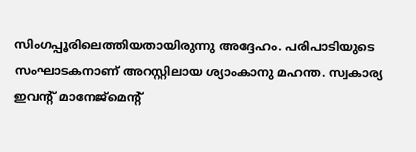സിംഗപ്പൂരിലെത്തിയതായിരുന്നു അദ്ദേഹം. പരിപാടിയുടെ സംഘാടകനാണ് അറസ്റ്റിലായ ശ്യാംകാനു മഹന്ത. സ്വകാര്യ ഇവന്റ് മാനേജ്‌മെന്റ്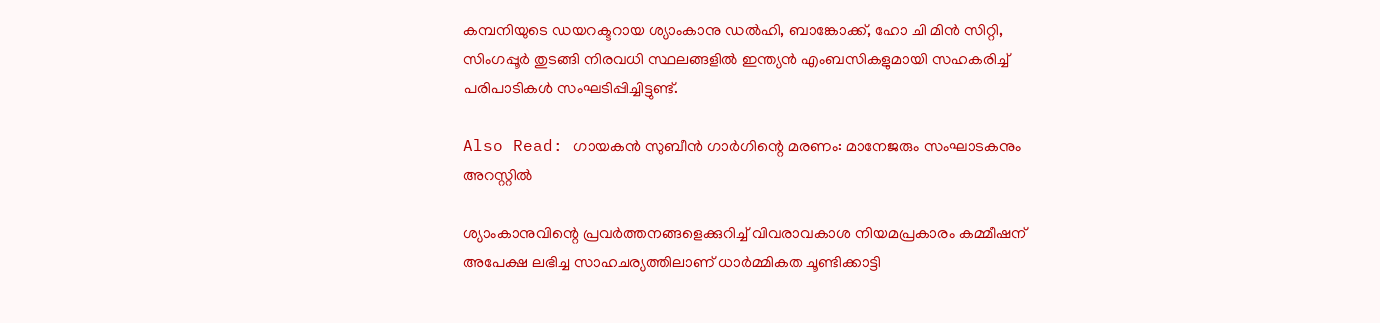കമ്പനിയുടെ ഡയറക്ടറായ ശ്യാംകാനു ഡൽഹി, ബാങ്കോക്ക്, ഹോ ചി മിൻ സിറ്റി, സിംഗപ്പൂർ തുടങ്ങി നിരവധി സ്ഥലങ്ങളിൽ ഇന്ത്യൻ എംബസികളുമായി സഹകരിച്ച് പരിപാടികൾ സംഘടിപ്പിച്ചിട്ടുണ്ട്.

Also Read: ഗായകൻ സുബീൻ ഗാർഗിന്റെ മരണം: മാനേജരും സംഘാടകനും അറസ്റ്റിൽ

ശ്യാംകാനുവിന്റെ പ്രവർത്തനങ്ങളെക്കുറിച്ച് വിവരാവകാശ നിയമപ്രകാരം കമ്മീഷന് അപേക്ഷ ലഭിച്ച സാഹചര്യത്തിലാണ് ധാർമ്മികത ചൂണ്ടിക്കാട്ടി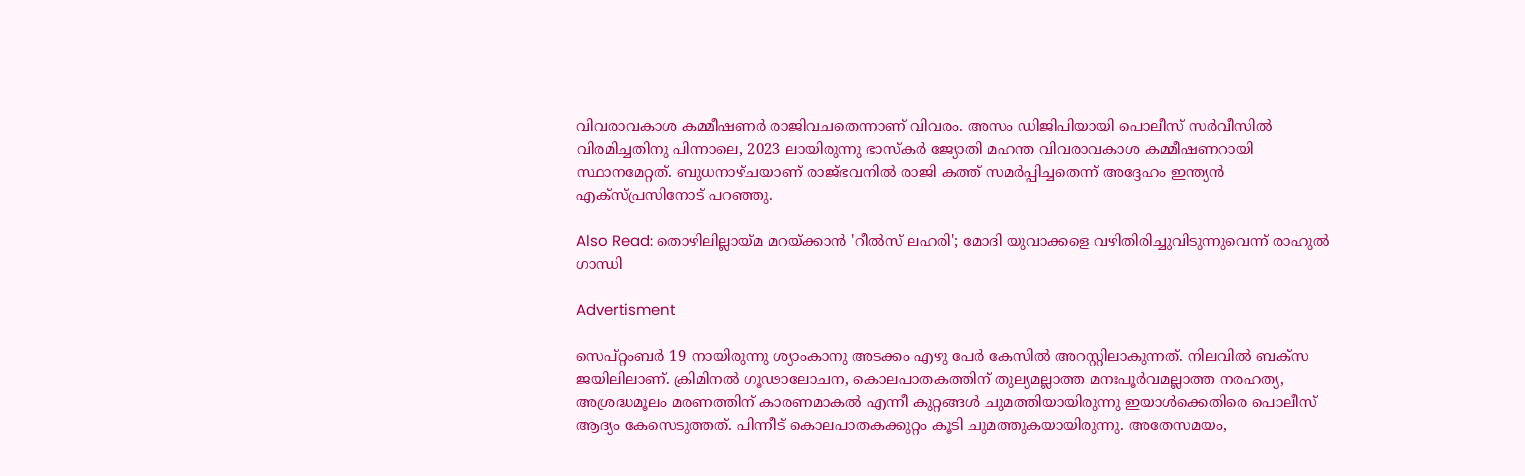വിവരാവകാശ കമ്മീഷണർ രാജിവചതെന്നാണ് വിവരം. അസം ഡിജിപിയായി പൊലീസ് സർവീസിൽ വിരമിച്ചതിനു പിന്നാലെ, 2023 ലായിരുന്നു ഭാസ്കർ ജ്യോതി മഹന്ത വിവരാവകാശ കമ്മീഷണറായി സ്ഥാനമേറ്റത്. ബുധനാഴ്ചയാണ് രാജ്ഭവനിൽ രാജി കത്ത് സമർപ്പിച്ചതെന്ന് അദ്ദേഹം ഇന്ത്യൻ എക്സ്പ്രസിനോട് പറഞ്ഞു.

Also Read: തൊഴിലില്ലായ്മ മറയ്ക്കാൻ 'റീൽസ് ലഹരി'; മോദി യുവാക്കളെ വഴിതിരിച്ചുവിടുന്നുവെന്ന് രാഹുൽ ഗാന്ധി

Advertisment

സെപ്റ്റംബർ 19 നായിരുന്നു ശ്യാംകാനു അടക്കം എഴു പേർ കേസിൽ അറസ്റ്റിലാകുന്നത്. നിലവിൽ ബക്സ ജയിലിലാണ്. ക്രിമിനൽ ഗൂഢാലോചന, കൊലപാതകത്തിന് തുല്യമല്ലാത്ത മനഃപൂർവമല്ലാത്ത നരഹത്യ, അശ്രദ്ധമൂലം മരണത്തിന് കാരണമാകൽ എന്നീ കുറ്റങ്ങൾ ചുമത്തിയായിരുന്നു ഇയാൾക്കെതിരെ പൊലീസ് ആദ്യം കേസെടുത്തത്. പിന്നീട് കൊലപാതകക്കുറ്റം കൂടി ചുമത്തുകയായിരുന്നു. അതേസമയം,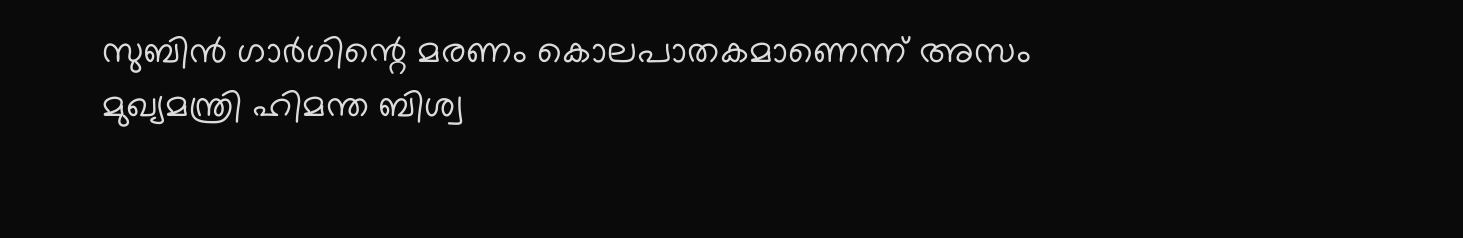സുബിൻ ഗാർഗിന്റെ മരണം കൊലപാതകമാണെന്ന് അസം മുഖ്യമന്ത്രി ഹിമന്ത ബിശ്വ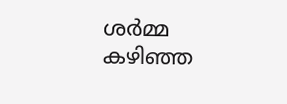ശര്‍മ്മ കഴിഞ്ഞ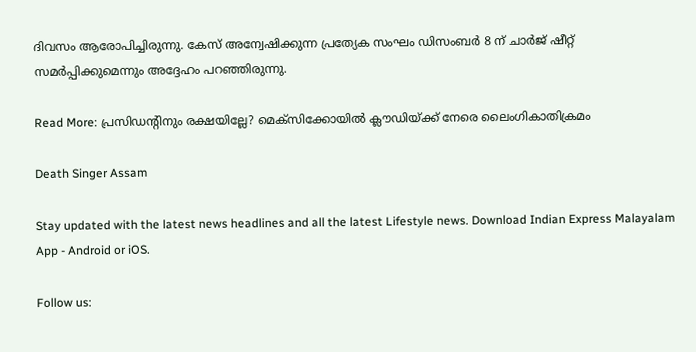ദിവസം ആരോപിച്ചിരുന്നു. കേസ് അന്വേഷിക്കുന്ന പ്രത്യേക സംഘം ഡിസംബർ 8 ന് ചാർജ് ഷീറ്റ് സമർപ്പിക്കുമെന്നും അദ്ദേഹം പറ‍ഞ്ഞിരുന്നു.

Read More: പ്രസിഡന്റിനും രക്ഷയില്ലേ? മെക്‌സിക്കോയിൽ ക്ലൗഡിയ്ക്ക് നേരെ ലൈംഗികാതിക്രമം

Death Singer Assam

Stay updated with the latest news headlines and all the latest Lifestyle news. Download Indian Express Malayalam App - Android or iOS.

Follow us: